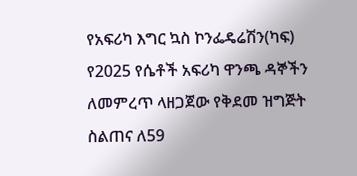የአፍሪካ እግር ኳስ ኮንፌዴሬሽን(ካፍ) የ2025 የሴቶች አፍሪካ ዋንጫ ዳኞችን ለመምረጥ ላዘጋጀው የቅደመ ዝግጅት ስልጠና ለ59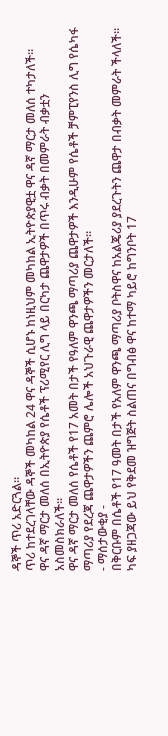ዳኞች ጥሪ አድርጓል።
ጥሪ ከተደረገላቸው ዳኞች መካከል 24 ዋና ዳኞች ሲሆኑ ከነዚህም መካከል ኢትዮጵያዊቷ ዋና ዳኛ ማርታ መለሰ ተካታለች።
ዋና ዳኛ ማርታ መለሰ በኢትዮጵያ የሴቶች ፕሪሚየር ሊግ ላይ በርካታ ጨዋታዎች በጥሩ ብቃት በመምራት ብቃቷን አስመስክራለች።
ዋና ዳኛ ማርታ መለሰ የሴቶች የ17 አመት በታች የዓለም ዋንጫ ማጣሪያ ጨዋታዎች እንዲሁም የሴቶች ቻምፒየንስ ሊግ የሴካፋ ማጣሪያ የደረጃ ጨዋታዎችን ጨምሮ ሌሎች አህጉራዊ ጨዋታዎችን መርታለች።
- ማሰታውቂያ -
በቅርቡም በሴቶች የ17 ዓመት በታች የአለም ዋንጫ ማጣሪያ ቦትስዋና ከአልጄሪያ ያደረጉትን ጨዋታ በብቃት መምራት ችላለች።
ካፍ ያዘጋጃው ይህ የቅደመ ዝግጅት ስልጠና በግብፅ ዋና ከተማ ካይሮ ከግንቦት 17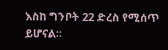እስከ ግንቦት 22 ድረስ የሚሰጥ ይሆናል።